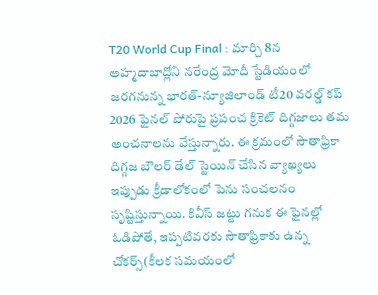T20 World Cup Final : మార్చి 8న అహ్మదాబాద్లోని నరేంద్ర మోదీ స్టేడియంలో జరగనున్న భారత్-న్యూజిలాండ్ టీ20 వరల్డ్ కప్ 2026 ఫైనల్ పోరుపై ప్రపంచ క్రికెట్ దిగ్గజాలు తమ అంచనాలను వేస్తున్నారు. ఈ క్రమంలో సౌతాఫ్రికా దిగ్గజ బౌలర్ డేల్ స్టెయిన్ చేసిన వ్యాఖ్యలు ఇప్పుడు క్రీడాలోకంలో పెను సంచలనం సృష్టిస్తున్నాయి. కివీస్ జట్టు గనుక ఈ ఫైనల్లో ఓడిపోతే, ఇప్పటివరకు సౌతాఫ్రికాకు ఉన్న చోకర్స్(కీలక సమయంలో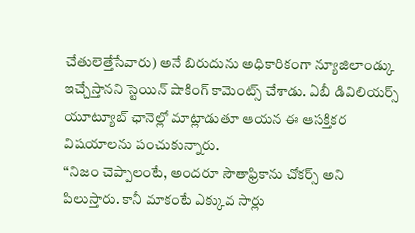చేతులెత్తేసేవారు) అనే బిరుదును అధికారికంగా న్యూజిలాండ్కు ఇచ్చేస్తానని స్టెయిన్ షాకింగ్ కామెంట్స్ చేశాడు. ఏబీ డివిలియర్స్ యూట్యూబ్ ఛానెల్లో మాట్లాడుతూ ఆయన ఈ ఆసక్తికర విషయాలను పంచుకున్నారు.
“నిజం చెప్పాలంటే, అందరూ సౌతాఫ్రికాను చోకర్స్ అని పిలుస్తారు. కానీ మాకంటే ఎక్కువ సార్లు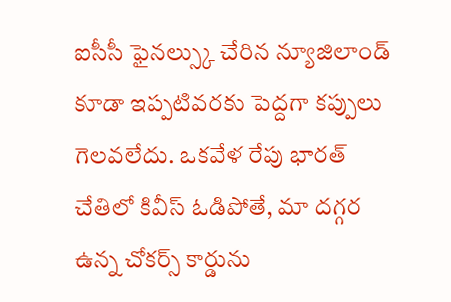ఐసీసీ ఫైనల్స్కు చేరిన న్యూజిలాండ్ కూడా ఇప్పటివరకు పెద్దగా కప్పులు గెలవలేదు. ఒకవేళ రేపు భారత్ చేతిలో కివీస్ ఓడిపోతే, మా దగ్గర ఉన్న చోకర్స్ కార్డును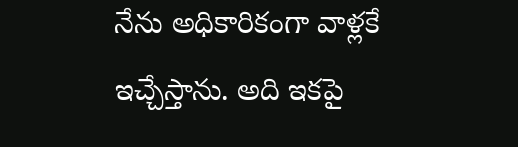నేను అధికారికంగా వాళ్లకే ఇచ్చేస్తాను. అది ఇకపై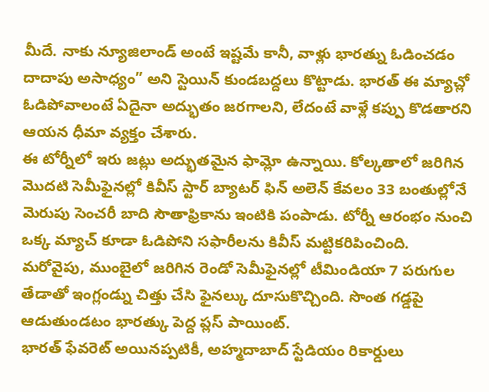మీదే. నాకు న్యూజిలాండ్ అంటే ఇష్టమే కానీ, వాళ్లు భారత్ను ఓడించడం దాదాపు అసాధ్యం” అని స్టెయిన్ కుండబద్దలు కొట్టాడు. భారత్ ఈ మ్యాచ్లో ఓడిపోవాలంటే ఏదైనా అద్భుతం జరగాలని, లేదంటే వాళ్లే కప్పు కొడతారని ఆయన ధీమా వ్యక్తం చేశారు.
ఈ టోర్నీలో ఇరు జట్లు అద్భుతమైన ఫామ్లో ఉన్నాయి. కోల్కతాలో జరిగిన మొదటి సెమీఫైనల్లో కివీస్ స్టార్ బ్యాటర్ ఫిన్ అలెన్ కేవలం 33 బంతుల్లోనే మెరుపు సెంచరీ బాది సౌతాఫ్రికాను ఇంటికి పంపాడు. టోర్నీ ఆరంభం నుంచి ఒక్క మ్యాచ్ కూడా ఓడిపోని సఫారీలను కివీస్ మట్టికరిపించింది. మరోవైపు, ముంబైలో జరిగిన రెండో సెమీఫైనల్లో టీమిండియా 7 పరుగుల తేడాతో ఇంగ్లండ్ను చిత్తు చేసి ఫైనల్కు దూసుకొచ్చింది. సొంత గడ్డపై ఆడుతుండటం భారత్కు పెద్ద ప్లస్ పాయింట్.
భారత్ ఫేవరెట్ అయినప్పటికీ, అహ్మదాబాద్ స్టేడియం రికార్డులు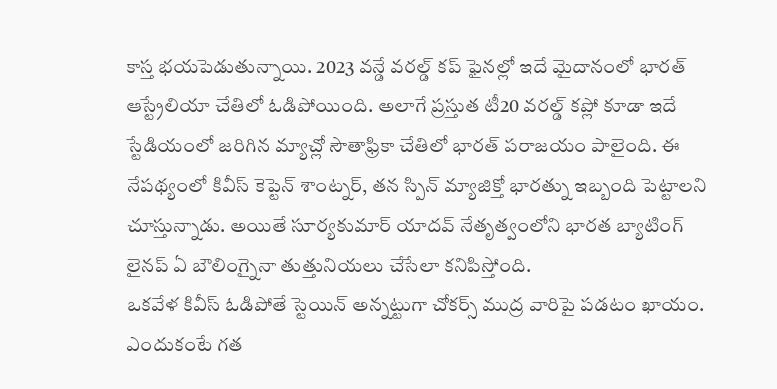కాస్త భయపెడుతున్నాయి. 2023 వన్డే వరల్డ్ కప్ ఫైనల్లో ఇదే మైదానంలో భారత్ ఆస్ట్రేలియా చేతిలో ఓడిపోయింది. అలాగే ప్రస్తుత టీ20 వరల్డ్ కప్లో కూడా ఇదే స్టేడియంలో జరిగిన మ్యాచ్లో సౌతాఫ్రికా చేతిలో భారత్ పరాజయం పాలైంది. ఈ నేపథ్యంలో కివీస్ కెప్టెన్ శాంట్నర్, తన స్పిన్ మ్యాజిక్తో భారత్ను ఇబ్బంది పెట్టాలని చూస్తున్నాడు. అయితే సూర్యకుమార్ యాదవ్ నేతృత్వంలోని భారత బ్యాటింగ్ లైనప్ ఏ బౌలింగ్నైనా తుత్తునియలు చేసేలా కనిపిస్తోంది.
ఒకవేళ కివీస్ ఓడిపోతే స్టెయిన్ అన్నట్టుగా చోకర్స్ ముద్ర వారిపై పడటం ఖాయం. ఎందుకంటే గత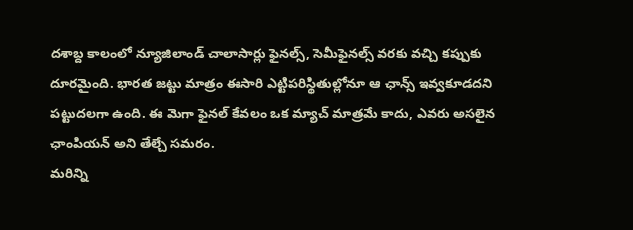దశాబ్ద కాలంలో న్యూజిలాండ్ చాలాసార్లు ఫైనల్స్, సెమీఫైనల్స్ వరకు వచ్చి కప్పుకు దూరమైంది. భారత జట్టు మాత్రం ఈసారి ఎట్టిపరిస్థితుల్లోనూ ఆ ఛాన్స్ ఇవ్వకూడదని పట్టుదలగా ఉంది. ఈ మెగా ఫైనల్ కేవలం ఒక మ్యాచ్ మాత్రమే కాదు, ఎవరు అసలైన ఛాంపియన్ అని తేల్చే సమరం.
మరిన్ని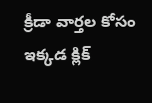క్రీడా వార్తల కోసం ఇక్కడ క్లిక్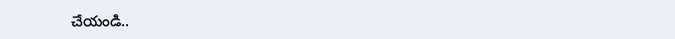చేయండి..